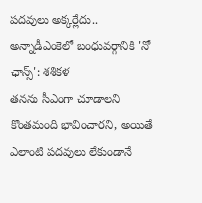పదవులు అక్కర్లేదు.. అన్నాడీఎంకెలో బంధువర్గానికి 'నో ఛాన్స్': శశికళ
తనను సీఎంగా చూడాలని కొంతమంది భావించారని, అయితే ఎలాంటి పదవులు లేకుండానే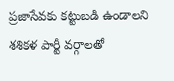ప్రజాసేవకు కట్టుబడి ఉండాలని శశికళ పార్టీ వర్గాలతో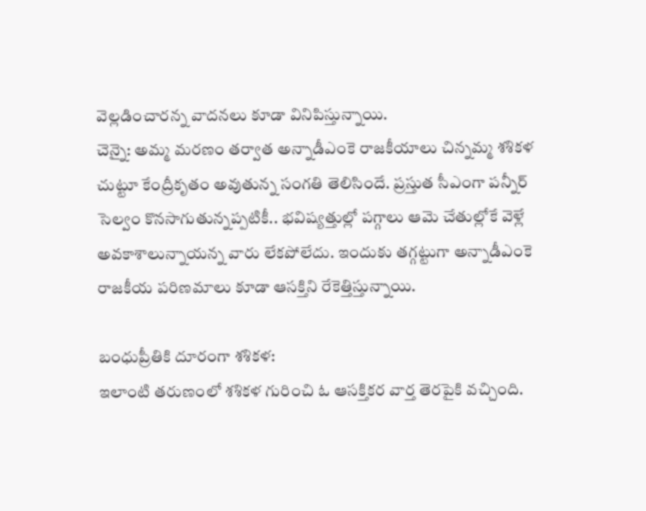వెల్లడించారన్న వాదనలు కూడా వినిపిస్తున్నాయి.
చెన్నై: అమ్మ మరణం తర్వాత అన్నాడీఎంకె రాజకీయాలు చిన్నమ్మ శశికళ చుట్టూ కేంద్రీకృతం అవుతున్న సంగతి తెలిసిందే. ప్రస్తుత సీఎంగా పన్నీర్ సెల్వం కొనసాగుతున్నప్పటికీ.. భవిష్యత్తుల్లో పగ్గాలు ఆమె చేతుల్లోకే వెళ్లే అవకాశాలున్నాయన్న వారు లేకపోలేదు. ఇందుకు తగ్గట్టుగా అన్నాడీఎంకె రాజకీయ పరిణమాలు కూడా ఆసక్తిని రేకెత్తిస్తున్నాయి.

బంధుప్రీతికి దూరంగా శశికళ:
ఇలాంటి తరుణంలో శశికళ గురించి ఓ ఆసక్తికర వార్త తెరపైకి వచ్చింది.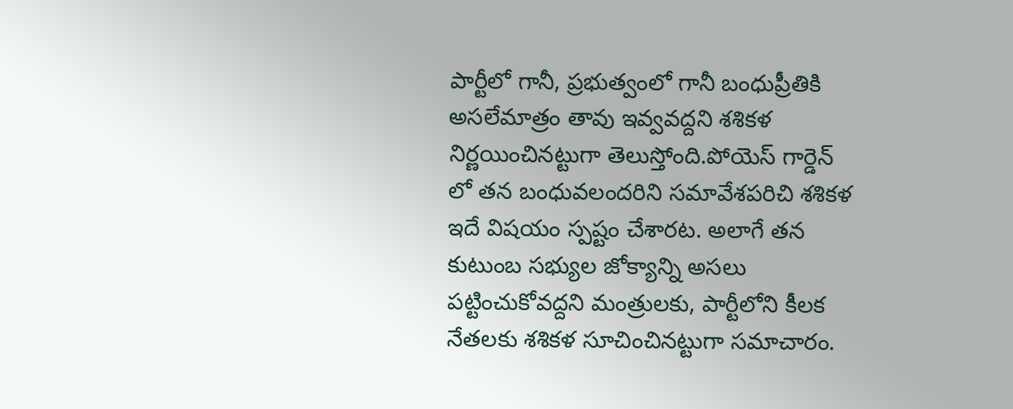పార్టీలో గానీ, ప్రభుత్వంలో గానీ బంధుప్రీతికి అసలేమాత్రం తావు ఇవ్వవద్దని శశికళ నిర్ణయించినట్టుగా తెలుస్తోంది.పోయెస్ గార్డెన్ లో తన బంధువలందరిని సమావేశపరిచి శశికళ ఇదే విషయం స్పష్టం చేశారట. అలాగే తన కుటుంబ సభ్యుల జోక్యాన్ని అసలు పట్టించుకోవద్దని మంత్రులకు, పార్టీలోని కీలక నేతలకు శశికళ సూచించినట్టుగా సమాచారం.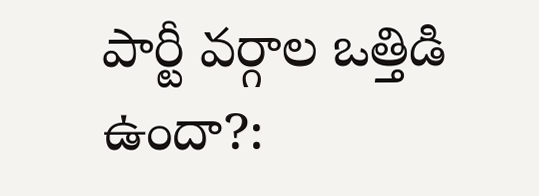పార్టీ వర్గాల ఒత్తిడి ఉందా?: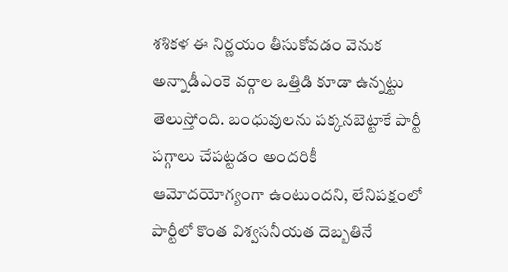శశికళ ఈ నిర్ణయం తీసుకోవడం వెనుక అన్నాడీఎంకె వర్గాల ఒత్తిడి కూడా ఉన్నట్టు తెలుస్తోంది. బంధువులను పక్కనబెట్టాకే పార్టీ పగ్గాలు చేపట్టడం అందరికీ ఆమోదయోగ్యంగా ఉంటుందని, లేనిపక్షంలో పార్టీలో కొంత విశ్వసనీయత దెబ్బతినే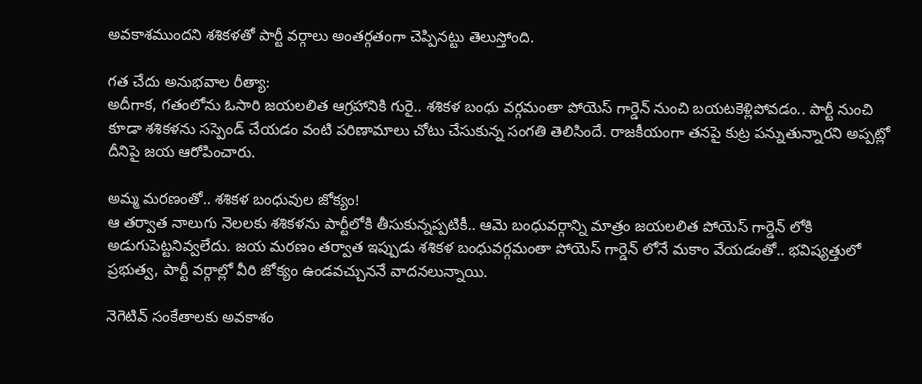అవకాశముందని శశికళతో పార్టీ వర్గాలు అంతర్గతంగా చెప్పినట్టు తెలుస్తోంది.

గత చేదు అనుభవాల రీత్యా:
అదీగాక, గతంలోను ఓసారి జయలలిత ఆగ్రహానికి గురై.. శశికళ బంధు వర్గమంతా పోయెస్ గార్డెన్ నుంచి బయటకెళ్లిపోవడం.. పార్టీ నుంచి కూడా శశికళను సస్పెండ్ చేయడం వంటి పరిణామాలు చోటు చేసుకున్న సంగతి తెలిసిందే. రాజకీయంగా తనపై కుట్ర పన్నుతున్నారని అప్పట్లో దీనిపై జయ ఆరోపించారు.

అమ్మ మరణంతో.. శశికళ బంధువుల జోక్యం!
ఆ తర్వాత నాలుగు నెలలకు శశికళను పార్టీలోకి తీసుకున్నప్పటికీ.. ఆమె బంధువర్గాన్ని మాత్రం జయలలిత పోయెస్ గార్డెన్ లోకి అడుగుపెట్టనివ్వలేదు. జయ మరణం తర్వాత ఇప్పుడు శశికళ బంధువర్గమంతా పోయెస్ గార్డెన్ లోనే మకాం వేయడంతో.. భవిష్యత్తులో ప్రభుత్వ, పార్టీ వర్గాల్లో వీరి జోక్యం ఉండవచ్చుననే వాదనలున్నాయి.

నెగెటివ్ సంకేతాలకు అవకాశం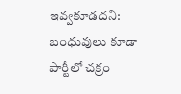ఇవ్వకూడదని:
బంధువులు కూడా పార్టీలో చక్రం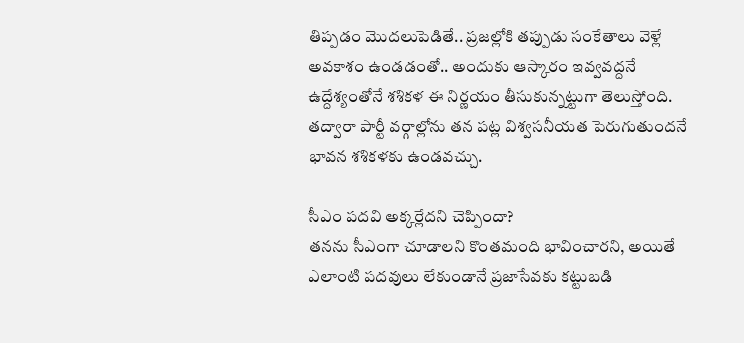తిప్పడం మొదలుపెడితే.. ప్రజల్లోకి తప్పుడు సంకేతాలు వెళ్లే అవకాశం ఉండడంతో.. అందుకు ఆస్కారం ఇవ్వవద్దనే ఉద్దేశ్యంతోనే శశికళ ఈ నిర్ణయం తీసుకున్నట్టుగా తెలుస్తోంది. తద్వారా పార్టీ వర్గాల్లోను తన పట్ల విశ్వసనీయత పెరుగుతుందనే భావన శశికళకు ఉండవచ్చు.

సీఎం పదవి అక్కర్లేదని చెప్పిందా?
తనను సీఎంగా చూడాలని కొంతమంది భావించారని, అయితే ఎలాంటి పదవులు లేకుండానే ప్రజాసేవకు కట్టుబడి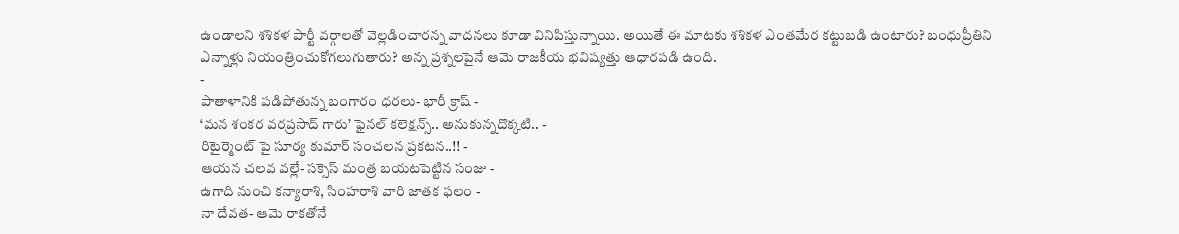ఉండాలని శశికళ పార్టీ వర్గాలతో వెల్లడించారన్న వాదనలు కూడా వినిపిస్తున్నాయి. అయితే ఈ మాటకు శశికళ ఎంతమేర కట్టుబడి ఉంటారు? బంధుప్రీతిని ఎన్నాళ్లు నియంత్రించుకోగలుగుతారు? అన్న ప్రశ్నలపైనే ఆమె రాజకీయ భవిష్యత్తు ఆధారపడి ఉంది.
-
పాతాళానికి పడిపోతున్న బంగారం ధరలు- భారీ క్రాష్ -
‘మన శంకర వరప్రసాద్ గారు’ ఫైనల్ కలెక్షన్స్.. అనుకున్నదొక్కటి.. -
రిటైర్మెంట్ పై సూర్య కుమార్ సంచలన ప్రకటన..!! -
ఆయన చలవ వల్లే- సక్సెస్ మంత్ర బయటపెట్టిన సంజు -
ఉగాది నుంచి కన్యారాశి, సింహరాశి వారి జాతక ఫలం -
నా దేవత- ఆమె రాకతోనే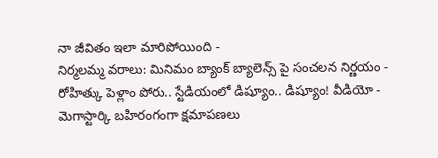నా జీవితం ఇలా మారిపోయింది -
నిర్మలమ్మ వరాలు: మినిమం బ్యాంక్ బ్యాలెన్స్ పై సంచలన నిర్ణయం -
రోహిత్కు పెళ్లాం పోరు.. స్టేడియంలో డిష్యూం.. డిష్యూం! వీడియో -
మెగాస్టార్కి బహిరంగంగా క్షమాపణలు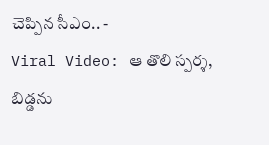చెప్పిన సీఎం.. -
Viral Video: ఆ తొలి స్పర్శ, బిడ్డను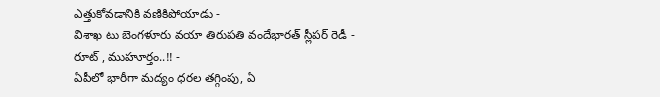ఎత్తుకోవడానికి వణికిపోయాడు -
విశాఖ టు బెంగళూరు వయా తిరుపతి వందేభారత్ స్లీపర్ రెడీ - రూట్ , ముహూర్తం..!! -
ఏపీలో భారీగా మద్యం ధరల తగ్గింపు, ఏ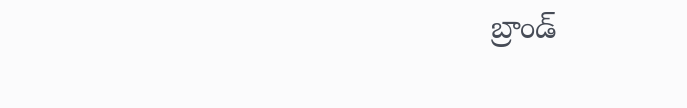బ్రాండ్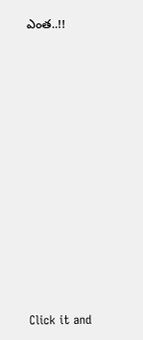ఎంత..!!












Click it and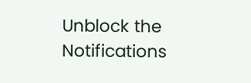Unblock the Notifications